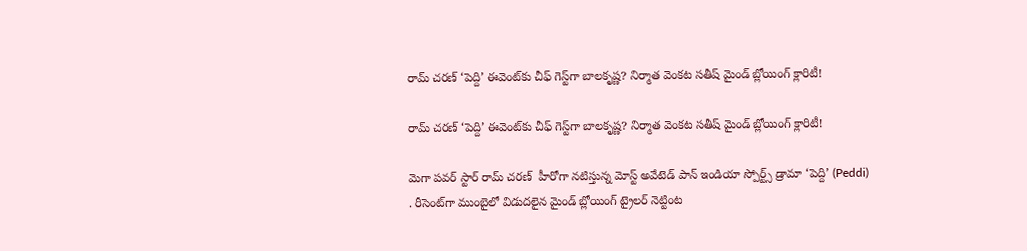రామ్ చరణ్ ‘పెద్ది’ ఈవెంట్‌కు చీఫ్ గెస్ట్‌గా బాలకృష్ణ? నిర్మాత వెంకట సతీష్ మైండ్ బ్లోయింగ్ క్లారిటీ!

రామ్ చరణ్ ‘పెద్ది’ ఈవెంట్‌కు చీఫ్ గెస్ట్‌గా బాలకృష్ణ? నిర్మాత వెంకట సతీష్ మైండ్ బ్లోయింగ్ క్లారిటీ!

మెగా పవర్ స్టార్ రామ్ చరణ్  హీరోగా నటిస్తున్న మోస్ట్ అవేటెడ్ పాన్ ఇండియా స్పోర్ట్స్ డ్రామా ‘పెద్ది’ (Peddi) . రీసెంట్‌గా ముంబైలో విడుదలైన మైండ్ బ్లోయింగ్ ట్రైలర్ నెట్టింట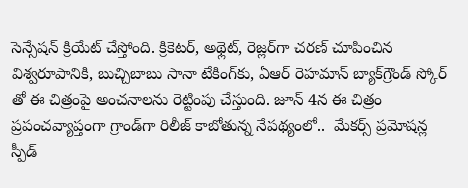సెన్సేషన్ క్రియేట్ చేస్తోంది. క్రికెటర్, అథ్లెట్, రెజ్లర్‌గా చరణ్ చూపించిన విశ్వరూపానికి, బుచ్చిబాబు సానా టేకింగ్‌కు, ఏఆర్ రెహమాన్ బ్యాక్‌గ్రౌండ్ స్కోర్‌ తో ఈ చిత్రంపై అంచనాలను రెట్టింపు చేస్తుంది. జూన్ 4న ఈ చిత్రం ప్రపంచవ్యాప్తంగా గ్రాండ్‌గా రిలీజ్ కాబోతున్న నేపథ్యంలో..  మేకర్స్ ప్రమోషన్ల స్పీడ్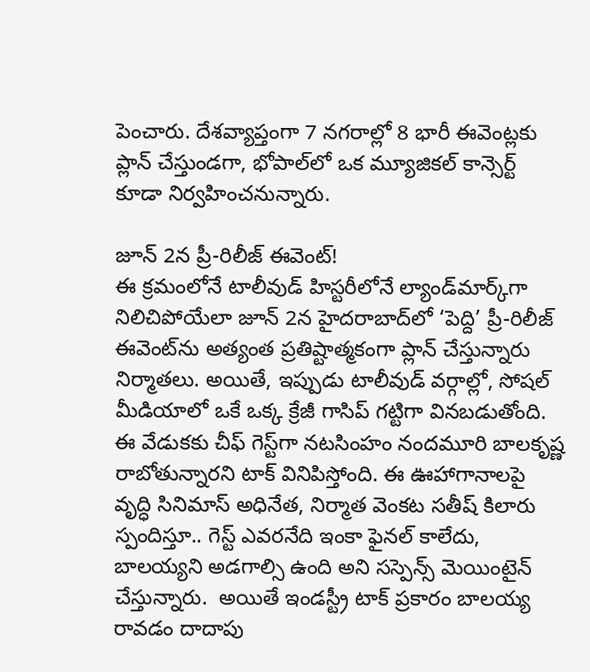పెంచారు. దేశవ్యాప్తంగా 7 నగరాల్లో 8 భారీ ఈవెంట్లకు ప్లాన్ చేస్తుండగా, భోపాల్‌లో ఒక మ్యూజికల్ కాన్సెర్ట్ కూడా నిర్వహించనున్నారు.

జూన్ 2న ప్రీ-రిలీజ్ ఈవెంట్!
ఈ క్రమంలోనే టాలీవుడ్ హిస్టరీలోనే ల్యాండ్‌మార్క్‌గా నిలిచిపోయేలా జూన్ 2న హైదరాబాద్‌లో ‘పెద్ది’ ప్రీ-రిలీజ్ ఈవెంట్‌ను అత్యంత ప్రతిష్టాత్మకంగా ప్లాన్ చేస్తున్నారు నిర్మాతలు. అయితే, ఇప్పుడు టాలీవుడ్ వర్గాల్లో, సోషల్ మీడియాలో ఒకే ఒక్క క్రేజీ గాసిప్ గట్టిగా వినబడుతోంది. ఈ వేడుకకు చీఫ్ గెస్ట్‌గా నటసింహం నందమూరి బాలకృష్ణ రాబోతున్నారని టాక్ వినిపిస్తోంది. ఈ ఊహాగానాలపై వృద్ధి సినిమాస్ అధినేత, నిర్మాత వెంకట సతీష్ కిలారు స్పందిస్తూ.. గెస్ట్ ఎవరనేది ఇంకా ఫైనల్ కాలేదు, బాలయ్యని అడగాల్సి ఉంది అని సస్పెన్స్ మెయింటైన్ చేస్తున్నారు.  అయితే ఇండస్ట్రీ టాక్ ప్రకారం బాలయ్య రావడం దాదాపు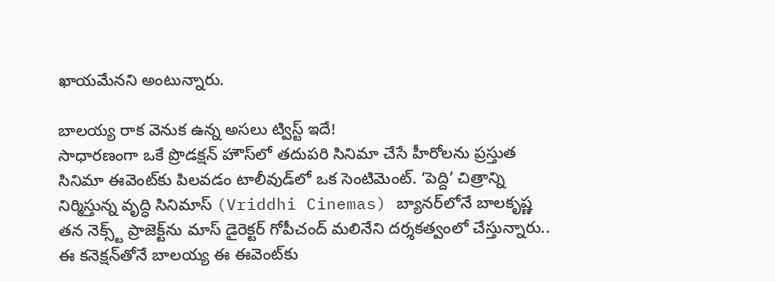ఖాయమేనని అంటున్నారు.

బాలయ్య రాక వెనుక ఉన్న అసలు ట్విస్ట్ ఇదే!
సాధారణంగా ఒకే ప్రొడక్షన్ హౌస్‌లో తదుపరి సినిమా చేసే హీరోలను ప్రస్తుత సినిమా ఈవెంట్‌కు పిలవడం టాలీవుడ్‌లో ఒక సెంటిమెంట్. ‘పెద్ది’ చిత్రాన్ని నిర్మిస్తున్న వృద్ధి సినిమాస్ (Vriddhi Cinemas) బ్యానర్‌లోనే బాలకృష్ణ తన నెక్స్ట్ ప్రాజెక్ట్‌ను మాస్ డైరెక్టర్ గోపీచంద్ మలినేని దర్శకత్వంలో చేస్తున్నారు.. ఈ కనెక్షన్‌తోనే బాలయ్య ఈ ఈవెంట్‌కు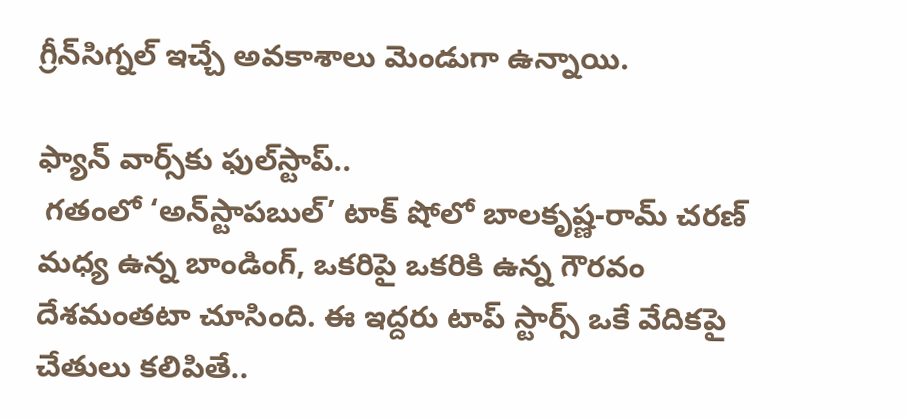గ్రీన్‌సిగ్నల్ ఇచ్చే అవకాశాలు మెండుగా ఉన్నాయి.

ఫ్యాన్ వార్స్‌కు ఫుల్‌స్టాప్..
 గతంలో ‘అన్‌స్టాపబుల్’ టాక్ షోలో బాలకృష్ణ-రామ్ చరణ్ మధ్య ఉన్న బాండింగ్, ఒకరిపై ఒకరికి ఉన్న గౌరవం దేశమంతటా చూసింది. ఈ ఇద్దరు టాప్ స్టార్స్ ఒకే వేదికపై చేతులు కలిపితే..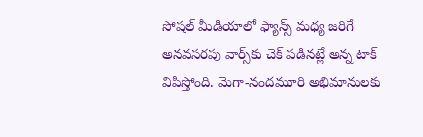సోషల్ మీడియాలో ఫ్యాన్స్ మధ్య జరిగే అనవసరపు వార్స్‌కు చెక్ పడినట్లే అన్న టాక్ విపిస్తోంది. మెగా-నందమూరి అభిమానులకు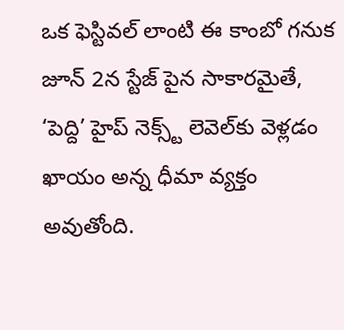ఒక ఫెస్టివల్ లాంటి ఈ కాంబో గనుక జూన్ 2న స్టేజ్ పైన సాకారమైతే, ‘పెద్ది’ హైప్ నెక్స్ట్ లెవెల్‌కు వెళ్లడం ఖాయం అన్న ధీమా వ్యక్తం అవుతోంది.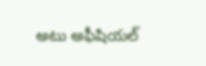అటు అఫీషియల్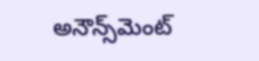అనౌన్స్‌మెంట్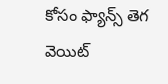కోసం ఫ్యాన్స్ తెగ వెయిట్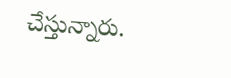చేస్తున్నారు.